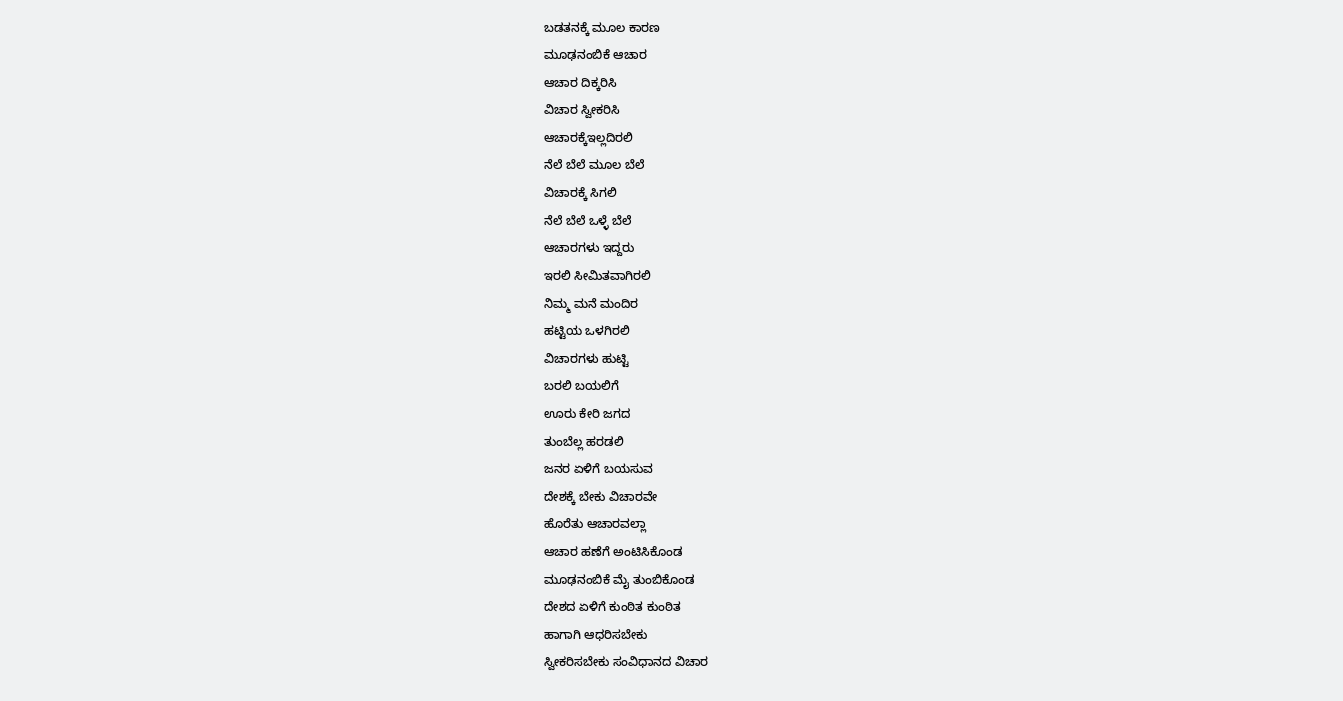ಬಡತನಕ್ಕೆ ಮೂಲ ಕಾರಣ
ಮೂಢನಂಬಿಕೆ ಆಚಾರ
ಆಚಾರ ದಿಕ್ಕರಿಸಿ
ವಿಚಾರ ಸ್ವೀಕರಿಸಿ
ಆಚಾರಕ್ಕೆಇಲ್ಲದಿರಲಿ
ನೆಲೆ ಬೆಲೆ ಮೂಲ ಬೆಲೆ
ವಿಚಾರಕ್ಕೆ ಸಿಗಲಿ
ನೆಲೆ ಬೆಲೆ ಒಳ್ಳೆ ಬೆಲೆ
ಆಚಾರಗಳು ಇದ್ದರು
ಇರಲಿ ಸೀಮಿತವಾಗಿರಲಿ
ನಿಮ್ಮ ಮನೆ ಮಂದಿರ
ಹಟ್ಟಿಯ ಒಳಗಿರಲಿ
ವಿಚಾರಗಳು ಹುಟ್ಟಿ
ಬರಲಿ ಬಯಲಿಗೆ
ಊರು ಕೇರಿ ಜಗದ
ತುಂಬೆಲ್ಲ ಹರಡಲಿ
ಜನರ ಏಳಿಗೆ ಬಯಸುವ
ದೇಶಕ್ಕೆ ಬೇಕು ವಿಚಾರವೇ
ಹೊರೆತು ಆಚಾರವಲ್ಲಾ
ಆಚಾರ ಹಣೆಗೆ ಅಂಟಿಸಿಕೊಂಡ
ಮೂಢನಂಬಿಕೆ ಮೈ ತುಂಬಿಕೊಂಡ
ದೇಶದ ಏಳಿಗೆ ಕುಂಠಿತ ಕುಂಠಿತ
ಹಾಗಾಗಿ ಆಧರಿಸಬೇಕು
ಸ್ವೀಕರಿಸಬೇಕು ಸಂವಿಧಾನದ ವಿಚಾರ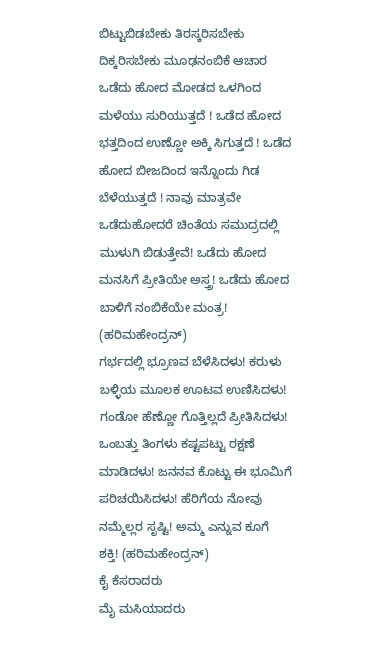ಬಿಟ್ಟುಬಿಡಬೇಕು ತಿರಸ್ಕರಿಸಬೇಕು
ದಿಕ್ಕರಿಸಬೇಕು ಮೂಢನಂಬಿಕೆ ಆಚಾರ
ಒಡೆದು ಹೋದ ಮೋಡದ ಒಳಗಿಂದ ಮಳೆಯು ಸುರಿಯುತ್ತದೆ ! ಒಡೆದ ಹೋದ ಭತ್ತದಿಂದ ಉಣ್ಣೋ ಅಕ್ಕಿ ಸಿಗುತ್ತದೆ ! ಒಡೆದ ಹೋದ ಬೀಜದಿಂದ ಇನ್ನೊಂದು ಗಿಡ ಬೆಳೆಯುತ್ತದೆ ! ನಾವು ಮಾತ್ರವೇ ಒಡೆದುಹೋದರೆ ಚಿಂತೆಯ ಸಮುದ್ರದಲ್ಲಿ ಮುಳುಗಿ ಬಿಡುತ್ತೇವೆ! ಒಡೆದು ಹೋದ ಮನಸಿಗೆ ಪ್ರೀತಿಯೇ ಅಸ್ತ್ರ! ಒಡೆದು ಹೋದ ಬಾಳಿಗೆ ನಂಬಿಕೆಯೇ ಮಂತ್ರ! (ಹರಿಮಹೇಂದ್ರನ್)
ಗರ್ಭದಲ್ಲಿ ಭ್ರೂಣವ ಬೆಳೆಸಿದಳು! ಕರುಳು ಬಳ್ಳಿಯ ಮೂಲಕ ಊಟವ ಉಣಿಸಿದಳು! ಗಂಡೋ ಹೆಣ್ಣೋ ಗೊತ್ತಿಲ್ಲದೆ ಪ್ರೀತಿಸಿದಳು! ಒಂಬತ್ತು ತಿಂಗಳು ಕಷ್ಟಪಟ್ಟು ರಕ್ಷಣೆ ಮಾಡಿದಳು! ಜನನವ ಕೊಟ್ಟು ಈ ಭೂಮಿಗೆ ಪರಿಚಯಿಸಿದಳು! ಹೆರಿಗೆಯ ನೋವು ನಮ್ಮೆಲ್ಲರ ಸೃಷ್ಟಿ! ಅಮ್ಮ ಎನ್ನುವ ಕೂಗೆ ಶಕ್ತಿ! (ಹರಿಮಹೇಂದ್ರನ್)
ಕೈ ಕೆಸರಾದರು
ಮೈ ಮಸಿಯಾದರು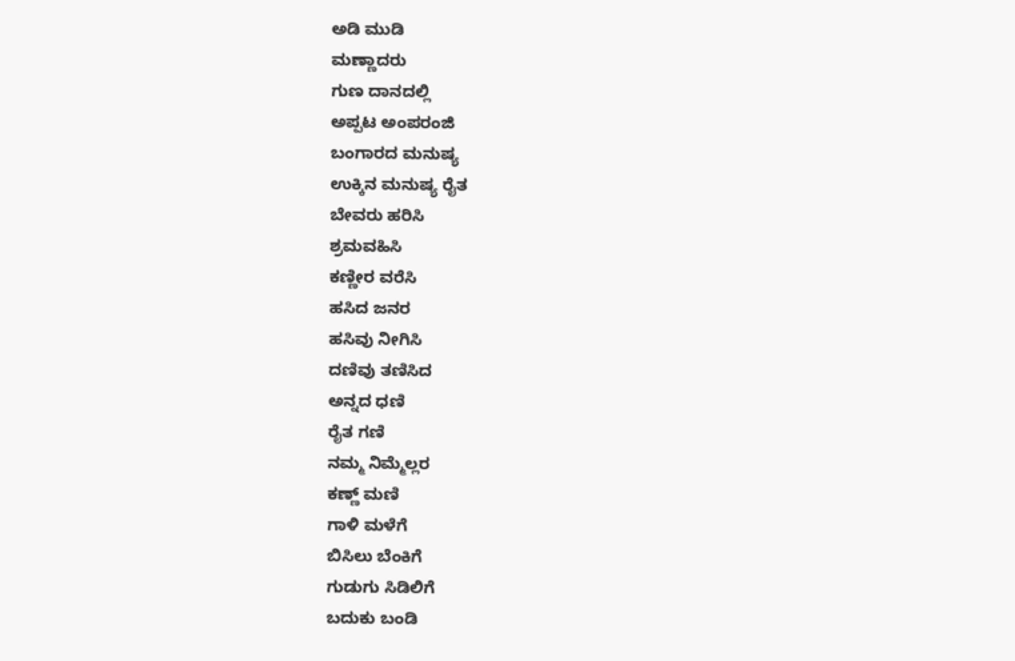ಅಡಿ ಮುಡಿ
ಮಣ್ಣಾದರು
ಗುಣ ದಾನದಲ್ಲಿ
ಅಪ್ಪಟ ಅಂಪರಂಜಿ
ಬಂಗಾರದ ಮನುಷ್ಯ
ಉಕ್ಕಿನ ಮನುಷ್ಯ ರೈತ
ಬೇವರು ಹರಿಸಿ
ಶ್ರಮವಹಿಸಿ
ಕಣ್ಣೀರ ವರೆಸಿ
ಹಸಿದ ಜನರ
ಹಸಿವು ನೀಗಿಸಿ
ದಣಿವು ತಣಿಸಿದ
ಅನ್ನದ ಧಣಿ
ರೈತ ಗಣಿ
ನಮ್ಮ ನಿಮ್ಮೆಲ್ಲರ
ಕಣ್ಣ್ ಮಣಿ
ಗಾಳಿ ಮಳೆಗೆ
ಬಿಸಿಲು ಬೆಂಕಿಗೆ
ಗುಡುಗು ಸಿಡಿಲಿಗೆ
ಬದುಕು ಬಂಡಿ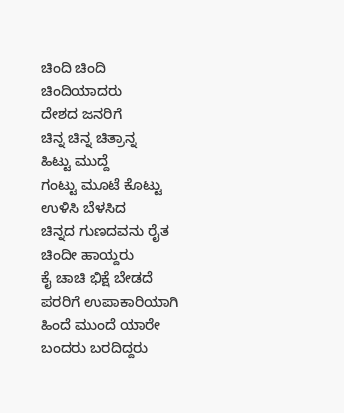ಚಿಂದಿ ಚಿಂದಿ
ಚಿಂದಿಯಾದರು
ದೇಶದ ಜನರಿಗೆ
ಚಿನ್ನ ಚಿನ್ನ ಚಿತ್ರಾನ್ನ
ಹಿಟ್ಟು ಮುದ್ದೆ
ಗಂಟ್ಟು ಮೂಟೆ ಕೊಟ್ಟು
ಉಳಿಸಿ ಬೆಳಸಿದ
ಚಿನ್ನದ ಗುಣದವನು ರೈತ
ಚಿಂದೀ ಹಾಯ್ದರು
ಕೈ ಚಾಚಿ ಭಿಕ್ಷೆ ಬೇಡದೆ
ಪರರಿಗೆ ಉಪಾಕಾರಿಯಾಗಿ
ಹಿಂದೆ ಮುಂದೆ ಯಾರೇ
ಬಂದರು ಬರದಿದ್ದರು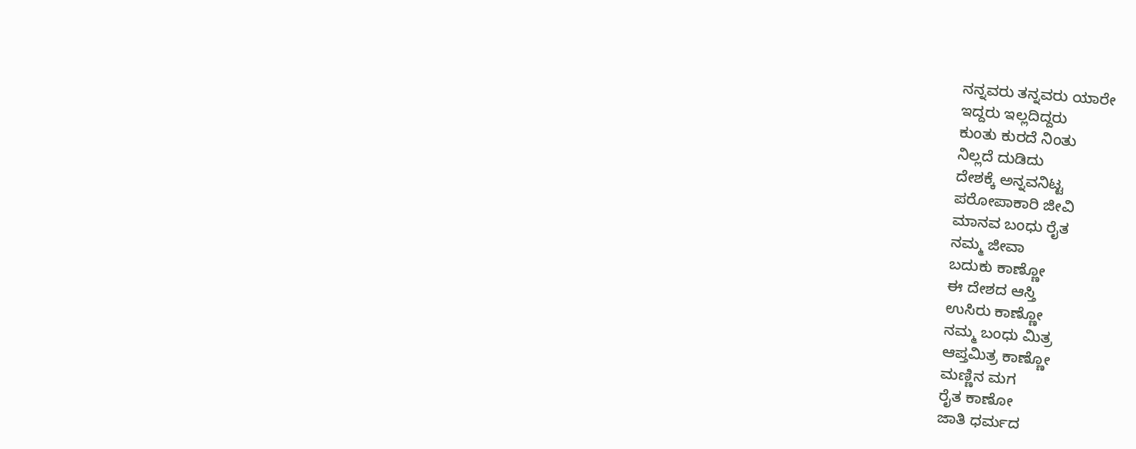ನನ್ನವರು ತನ್ನವರು ಯಾರೇ
ಇದ್ದರು ಇಲ್ಲದಿದ್ದರು
ಕುಂತು ಕುರದೆ ನಿಂತು
ನಿಲ್ಲದೆ ದುಡಿದು
ದೇಶಕ್ಕೆ ಅನ್ನವನಿಟ್ಟ
ಪರೋಪಾಕಾರಿ ಜೀವಿ
ಮಾನವ ಬಂಧು ರೈತ
ನಮ್ಮ ಜೀವಾ
ಬದುಕು ಕಾಣ್ಣೋ
ಈ ದೇಶದ ಆಸ್ತಿ
ಉಸಿರು ಕಾಣ್ಣೋ
ನಮ್ಮ ಬಂಧು ಮಿತ್ರ
ಆಪ್ತಮಿತ್ರ ಕಾಣ್ಣೋ
ಮಣ್ಣಿನ ಮಗ
ರೈತ ಕಾಣೋ
ಜಾತಿ ಧರ್ಮದ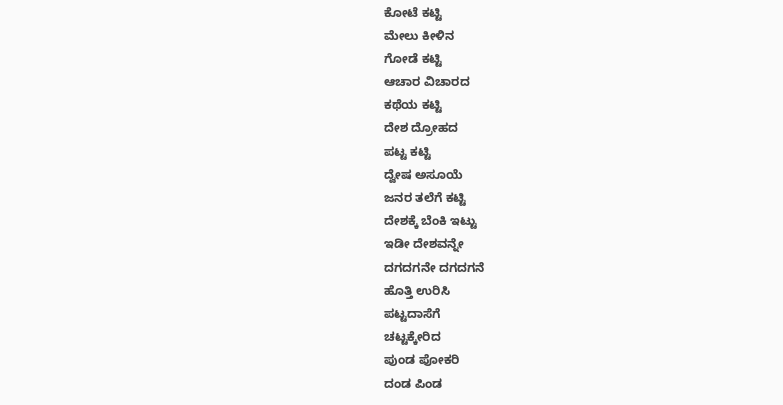ಕೋಟೆ ಕಟ್ಟಿ
ಮೇಲು ಕೀಳಿನ
ಗೋಡೆ ಕಟ್ಟಿ
ಆಚಾರ ವಿಚಾರದ
ಕಥೆಯ ಕಟ್ಟಿ
ದೇಶ ದ್ರೋಹದ
ಪಟ್ಟ ಕಟ್ಟಿ
ದ್ವೇಷ ಅಸೂಯೆ
ಜನರ ತಲೆಗೆ ಕಟ್ಟಿ
ದೇಶಕ್ಕೆ ಬೆಂಕಿ ಇಟ್ಟು
ಇಡೀ ದೇಶವನ್ನೇ
ದಗದಗನೇ ದಗದಗನೆ
ಹೊತ್ತಿ ಉರಿಸಿ
ಪಟ್ಟದಾಸೆಗೆ
ಚಟ್ಟಕ್ಕೇರಿದ
ಪುಂಡ ಪೋಕರಿ
ದಂಡ ಪಿಂಡ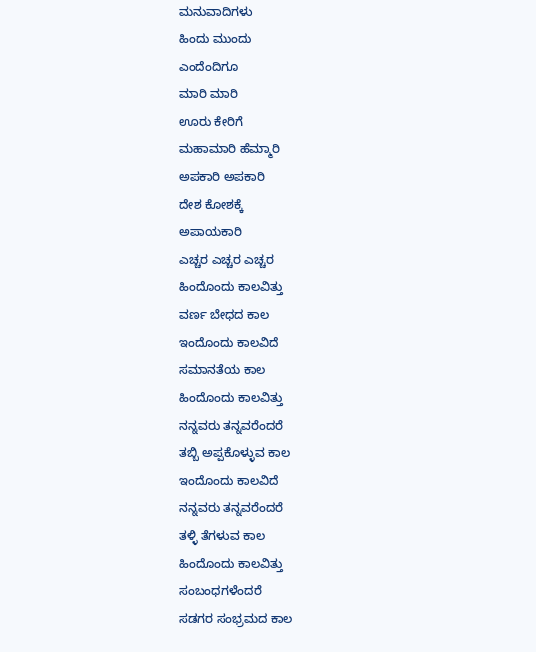ಮನುವಾದಿಗಳು
ಹಿಂದು ಮುಂದು
ಎಂದೆಂದಿಗೂ
ಮಾರಿ ಮಾರಿ
ಊರು ಕೇರಿಗೆ
ಮಹಾಮಾರಿ ಹೆಮ್ಮಾರಿ
ಅಪಕಾರಿ ಅಪಕಾರಿ
ದೇಶ ಕೋಶಕ್ಕೆ
ಅಪಾಯಕಾರಿ
ಎಚ್ಚರ ಎಚ್ಚರ ಎಚ್ಚರ
ಹಿಂದೊಂದು ಕಾಲವಿತ್ತು
ವರ್ಣ ಬೇಧದ ಕಾಲ
ಇಂದೊಂದು ಕಾಲವಿದೆ
ಸಮಾನತೆಯ ಕಾಲ
ಹಿಂದೊಂದು ಕಾಲವಿತ್ತು
ನನ್ನವರು ತನ್ನವರೆಂದರೆ
ತಬ್ಬಿ ಅಪ್ಪಕೊಳ್ಳುವ ಕಾಲ
ಇಂದೊಂದು ಕಾಲವಿದೆ
ನನ್ನವರು ತನ್ನವರೆಂದರೆ
ತಳ್ಳಿ ತೆಗಳುವ ಕಾಲ
ಹಿಂದೊಂದು ಕಾಲವಿತ್ತು
ಸಂಬಂಧಗಳೆಂದರೆ
ಸಡಗರ ಸಂಭ್ರಮದ ಕಾಲ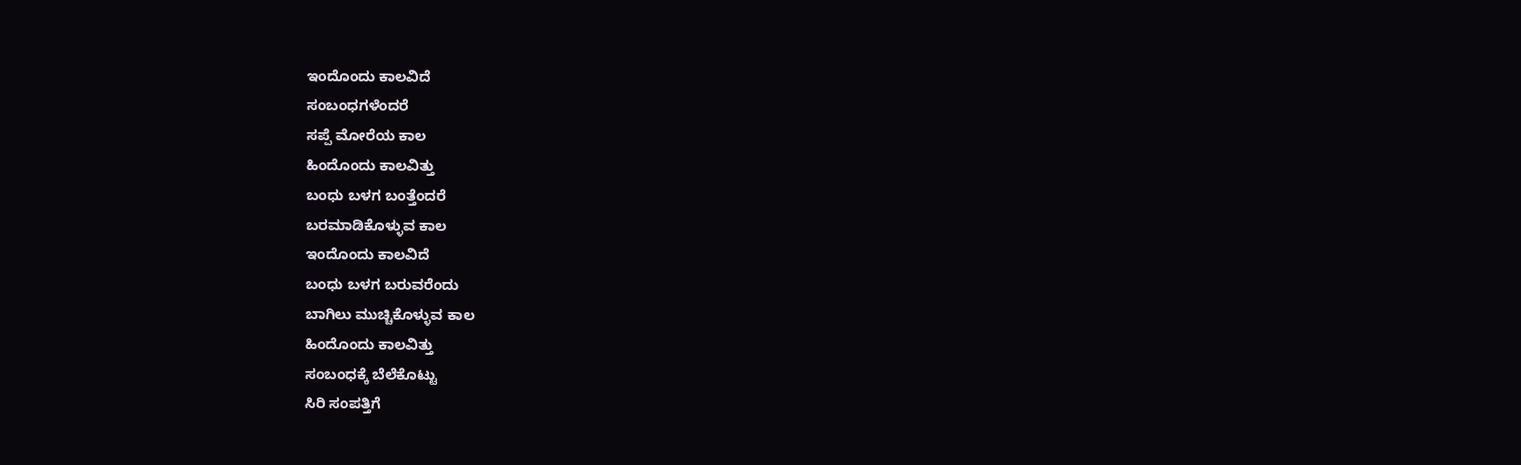ಇಂದೊಂದು ಕಾಲವಿದೆ
ಸಂಬಂಧಗಳೆಂದರೆ
ಸಪ್ಪೆ ಮೋರೆಯ ಕಾಲ
ಹಿಂದೊಂದು ಕಾಲವಿತ್ತು
ಬಂಧು ಬಳಗ ಬಂತ್ತೆಂದರೆ
ಬರಮಾಡಿಕೊಳ್ಳುವ ಕಾಲ
ಇಂದೊಂದು ಕಾಲವಿದೆ
ಬಂಧು ಬಳಗ ಬರುವರೆಂದು
ಬಾಗಿಲು ಮುಚ್ಚಿಕೊಳ್ಳುವ ಕಾಲ
ಹಿಂದೊಂದು ಕಾಲವಿತ್ತು
ಸಂಬಂಧಕ್ಕೆ ಬೆಲೆಕೊಟ್ಟು
ಸಿರಿ ಸಂಪತ್ತಿಗೆ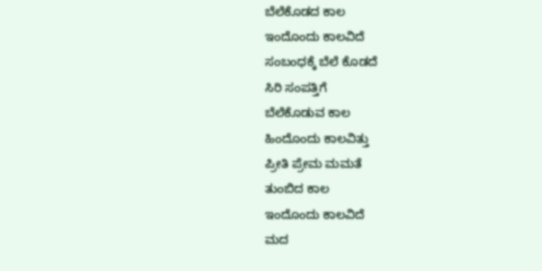ಬೆಲೆಕೊಡದ ಕಾಲ
ಇಂದೊಂದು ಕಾಲವಿದೆ
ಸಂಬಂಧಕ್ಕೆ ಬೆಲೆ ಕೊಡದೆ
ಸಿರಿ ಸಂಪತ್ತಿಗೆ
ಬೆಲೆಕೊಡುವ ಕಾಲ
ಹಿಂದೊಂದು ಕಾಲವಿತ್ತು
ಪ್ರೀತಿ ಪ್ರೇಮ ಮಮತೆ
ತುಂಬಿದ ಕಾಲ
ಇಂದೊಂದು ಕಾಲವಿದೆ
ಮದ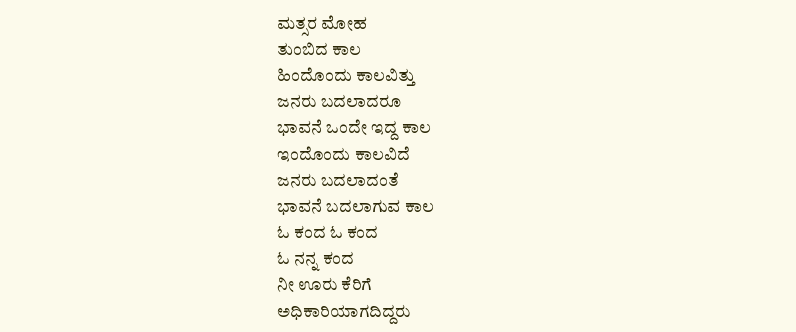ಮತ್ಸರ ಮೋಹ
ತುಂಬಿದ ಕಾಲ
ಹಿಂದೊಂದು ಕಾಲವಿತ್ತು
ಜನರು ಬದಲಾದರೂ
ಭಾವನೆ ಒಂದೇ ಇದ್ದ ಕಾಲ
ಇಂದೊಂದು ಕಾಲವಿದೆ
ಜನರು ಬದಲಾದಂತೆ
ಭಾವನೆ ಬದಲಾಗುವ ಕಾಲ
ಓ ಕಂದ ಓ ಕಂದ
ಓ ನನ್ನ ಕಂದ
ನೀ ಊರು ಕೆರಿಗೆ
ಅಧಿಕಾರಿಯಾಗದಿದ್ದರು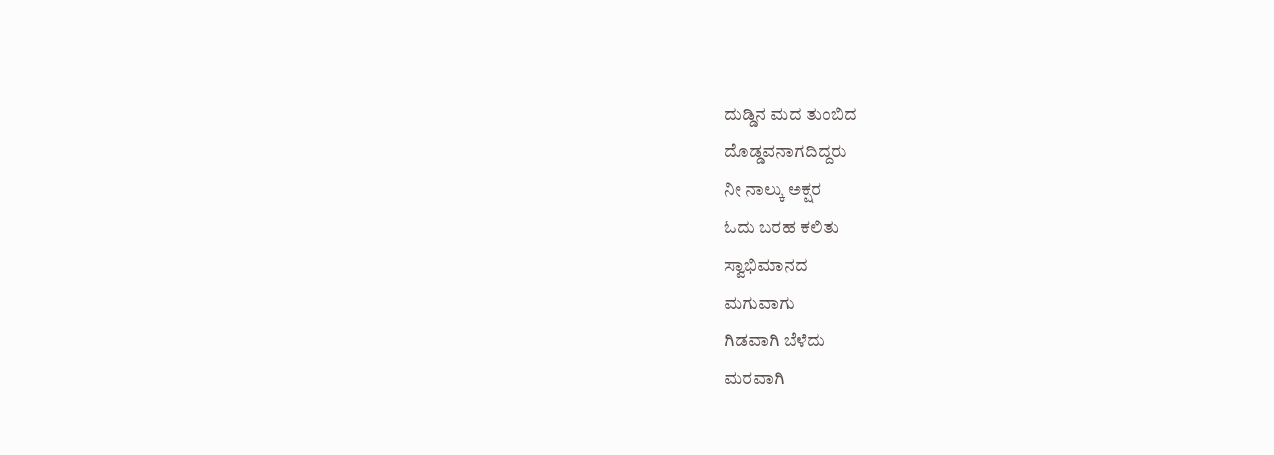ದುಡ್ಡಿನ ಮದ ತುಂಬಿದ
ದೊಡ್ಡವನಾಗದಿದ್ದರು
ನೀ ನಾಲ್ಕು ಅಕ್ಷರ
ಓದು ಬರಹ ಕಲಿತು
ಸ್ವಾಭಿಮಾನದ
ಮಗುವಾಗು
ಗಿಡವಾಗಿ ಬೆಳೆದು
ಮರವಾಗಿ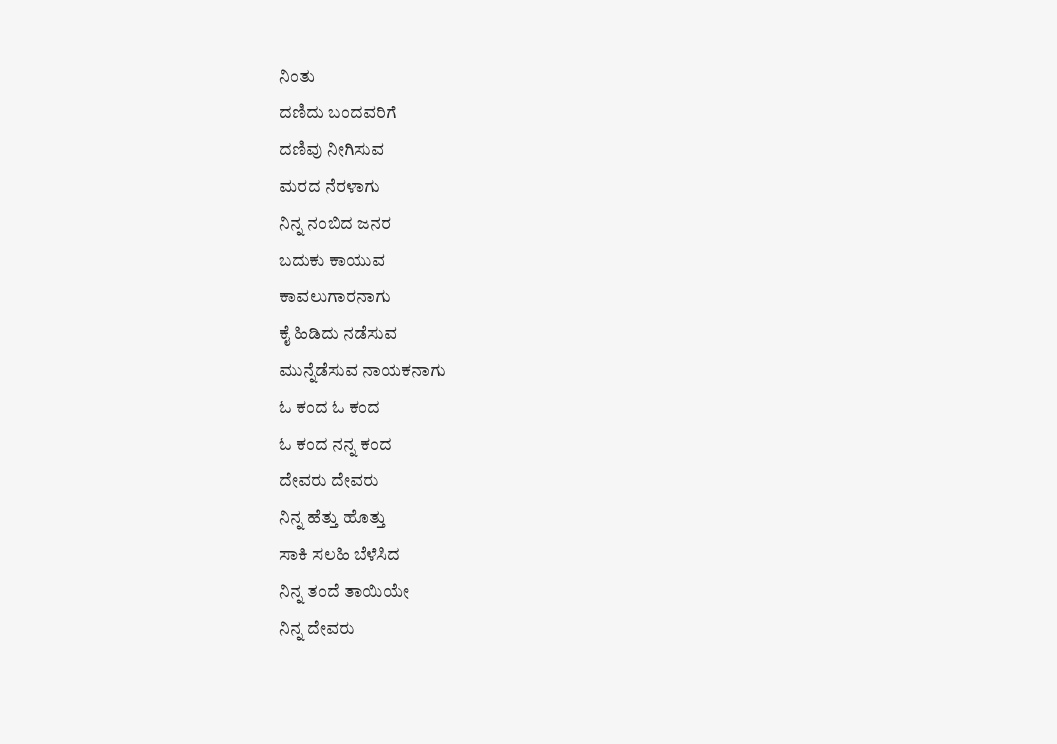ನಿಂತು
ದಣಿದು ಬಂದವರಿಗೆ
ದಣಿವು ನೀಗಿಸುವ
ಮರದ ನೆರಳಾಗು
ನಿನ್ನ ನಂಬಿದ ಜನರ
ಬದುಕು ಕಾಯುವ
ಕಾವಲುಗಾರನಾಗು
ಕೈ ಹಿಡಿದು ನಡೆಸುವ
ಮುನ್ನೆಡೆಸುವ ನಾಯಕನಾಗು
ಓ ಕಂದ ಓ ಕಂದ
ಓ ಕಂದ ನನ್ನ ಕಂದ
ದೇವರು ದೇವರು
ನಿನ್ನ ಹೆತ್ತು ಹೊತ್ತು
ಸಾಕಿ ಸಲಹಿ ಬೆಳೆಸಿದ
ನಿನ್ನ ತಂದೆ ತಾಯಿಯೇ
ನಿನ್ನ ದೇವರು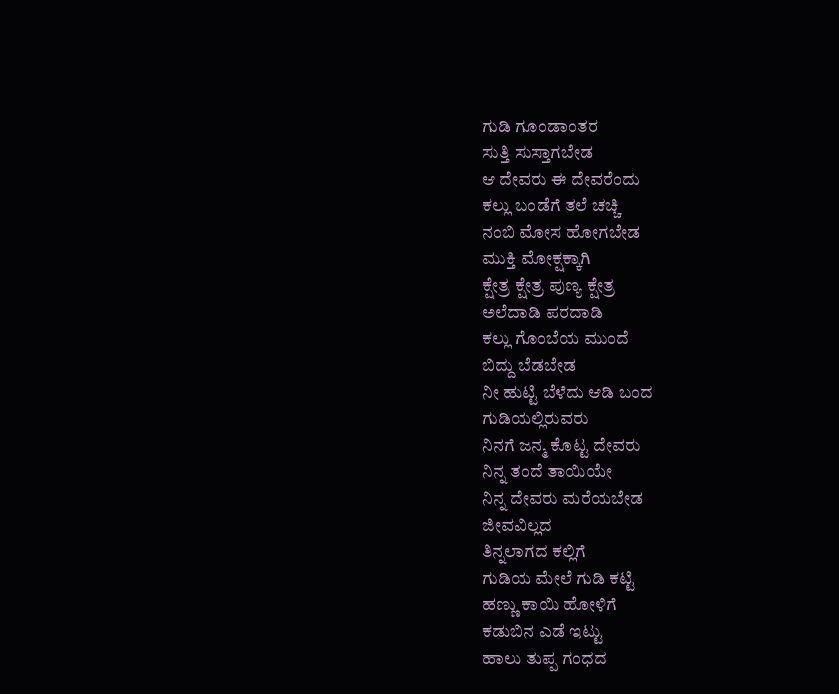ಗುಡಿ ಗೂಂಡಾಂತರ
ಸುತ್ತಿ ಸುಸ್ತಾಗಬೇಡ
ಆ ದೇವರು ಈ ದೇವರೆಂದು
ಕಲ್ಲು ಬಂಡೆಗೆ ತಲೆ ಚಚ್ಚಿ
ನಂಬಿ ಮೋಸ ಹೋಗಬೇಡ
ಮುಕ್ತಿ ಮೋಕ್ಷಕ್ಕಾಗಿ
ಕ್ಷೇತ್ರ ಕ್ಷೇತ್ರ ಪುಣ್ಯ ಕ್ಷೇತ್ರ
ಅಲೆದಾಡಿ ಪರದಾಡಿ
ಕಲ್ಲು ಗೊಂಬೆಯ ಮುಂದೆ
ಬಿದ್ದು ಬೆಡಬೇಡ
ನೀ ಹುಟ್ಟಿ ಬೆಳೆದು ಆಡಿ ಬಂದ
ಗುಡಿಯಲ್ಲಿರುವರು
ನಿನಗೆ ಜನ್ಮ ಕೊಟ್ಟ ದೇವರು
ನಿನ್ನ ತಂದೆ ತಾಯಿಯೇ
ನಿನ್ನ ದೇವರು ಮರೆಯಬೇಡ
ಜೀವವಿಲ್ಲದ
ತಿನ್ನಲಾಗದ ಕಲ್ಲಿಗೆ
ಗುಡಿಯ ಮೇಲೆ ಗುಡಿ ಕಟ್ಟಿ
ಹಣ್ಣು ಕಾಯಿ ಹೋಳಿಗೆ
ಕಡುಬಿನ ಎಡೆ ಇಟ್ಟು
ಹಾಲು ತುಪ್ಪ ಗಂಧದ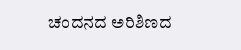ಚಂದನದ ಅರಿಶಿಣದ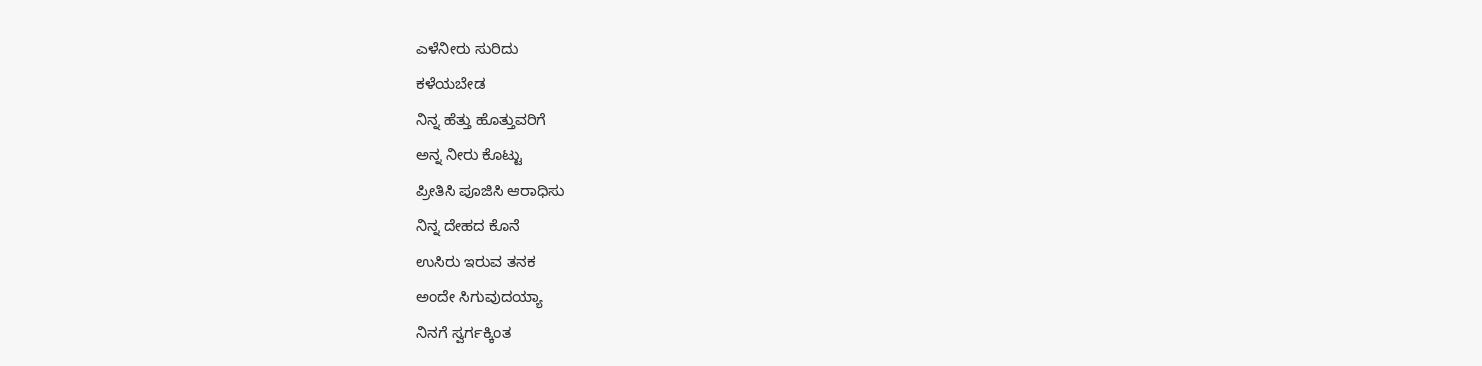ಎಳೆನೀರು ಸುರಿದು
ಕಳೆಯಬೇಡ
ನಿನ್ನ ಹೆತ್ತು ಹೊತ್ತುವರಿಗೆ
ಅನ್ನ ನೀರು ಕೊಟ್ಟು
ಪ್ರೀತಿಸಿ ಪೂಜಿಸಿ ಆರಾಧಿಸು
ನಿನ್ನ ದೇಹದ ಕೊನೆ
ಉಸಿರು ಇರುವ ತನಕ
ಅಂದೇ ಸಿಗುವುದಯ್ಯಾ
ನಿನಗೆ ಸ್ವರ್ಗಕ್ಕಿಂತ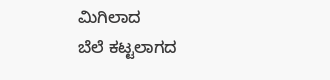ಮಿಗಿಲಾದ
ಬೆಲೆ ಕಟ್ಟಲಾಗದ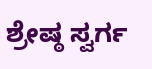ಶ್ರೇಷ್ಠ ಸ್ವರ್ಗ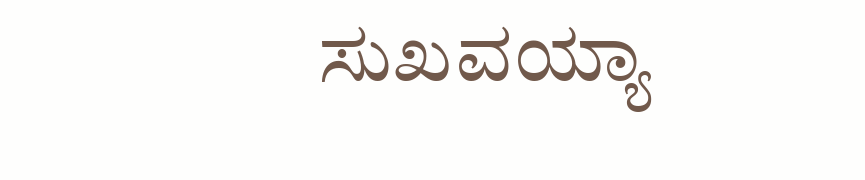ಸುಖವಯ್ಯಾ